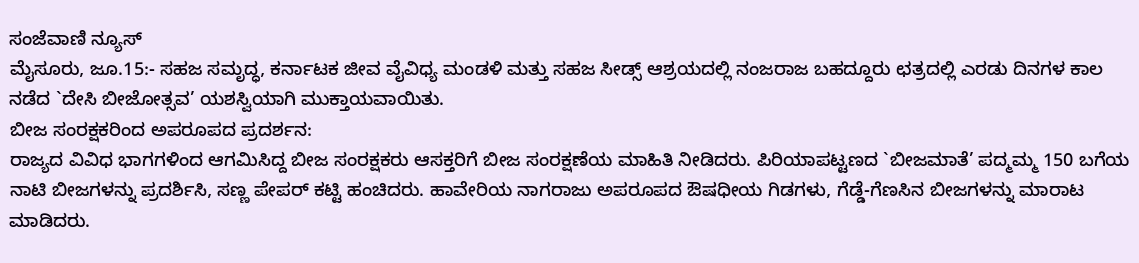ಸಂಜೆವಾಣಿ ನ್ಯೂಸ್
ಮೈಸೂರು, ಜೂ.15:- ಸಹಜ ಸಮೃದ್ಧ, ಕರ್ನಾಟಕ ಜೀವ ವೈವಿಧ್ಯ ಮಂಡಳಿ ಮತ್ತು ಸಹಜ ಸೀಡ್ಸ್ ಆಶ್ರಯದಲ್ಲಿ ನಂಜರಾಜ ಬಹದ್ದೂರು ಛತ್ರದಲ್ಲಿ ಎರಡು ದಿನಗಳ ಕಾಲ ನಡೆದ `ದೇಸಿ ಬೀಜೋತ್ಸವ’ ಯಶಸ್ವಿಯಾಗಿ ಮುಕ್ತಾಯವಾಯಿತು.
ಬೀಜ ಸಂರಕ್ಷಕರಿಂದ ಅಪರೂಪದ ಪ್ರದರ್ಶನ:
ರಾಜ್ಯದ ವಿವಿಧ ಭಾಗಗಳಿಂದ ಆಗಮಿಸಿದ್ದ ಬೀಜ ಸಂರಕ್ಷಕರು ಆಸಕ್ತರಿಗೆ ಬೀಜ ಸಂರಕ್ಷಣೆಯ ಮಾಹಿತಿ ನೀಡಿದರು. ಪಿರಿಯಾಪಟ್ಟಣದ `ಬೀಜಮಾತೆ’ ಪದ್ಮಮ್ಮ 150 ಬಗೆಯ ನಾಟಿ ಬೀಜಗಳನ್ನು ಪ್ರದರ್ಶಿಸಿ, ಸಣ್ಣ ಪೇಪರ್ ಕಟ್ಟಿ ಹಂಚಿದರು. ಹಾವೇರಿಯ ನಾಗರಾಜು ಅಪರೂಪದ ಔಷಧೀಯ ಗಿಡಗಳು, ಗೆಡ್ಡೆ-ಗೆಣಸಿನ ಬೀಜಗಳನ್ನು ಮಾರಾಟ ಮಾಡಿದರು.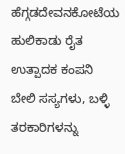ಹೆಗ್ಗಡದೇವನಕೋಟೆಯ ಹುಲಿಕಾಡು ರೈತ ಉತ್ಪಾದಕ ಕಂಪನಿ ಬೇಲಿ ಸಸ್ಯಗಳು, ಬಳ್ಳಿ ತರಕಾರಿಗಳನ್ನು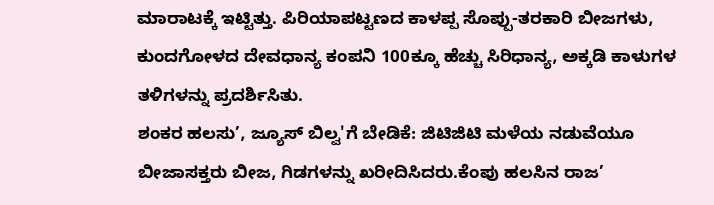ಮಾರಾಟಕ್ಕೆ ಇಟ್ಟಿತ್ತು. ಪಿರಿಯಾಪಟ್ಟಣದ ಕಾಳಪ್ಪ ಸೊಪ್ಪು-ತರಕಾರಿ ಬೀಜಗಳು, ಕುಂದಗೋಳದ ದೇವಧಾನ್ಯ ಕಂಪನಿ 100ಕ್ಕೂ ಹೆಚ್ಚು ಸಿರಿಧಾನ್ಯ, ಅಕ್ಕಡಿ ಕಾಳುಗಳ ತಳಿಗಳನ್ನು ಪ್ರದರ್ಶಿಸಿತು.
ಶಂಕರ ಹಲಸು’, ಜ್ಯೂಸ್ ಬಿಲ್ವ'ಗೆ ಬೇಡಿಕೆ: ಜಿಟಿಜಿಟಿ ಮಳೆಯ ನಡುವೆಯೂ ಬೀಜಾಸಕ್ತರು ಬೀಜ, ಗಿಡಗಳನ್ನು ಖರೀದಿಸಿದರು.ಕೆಂಪು ಹಲಸಿನ ರಾಜ’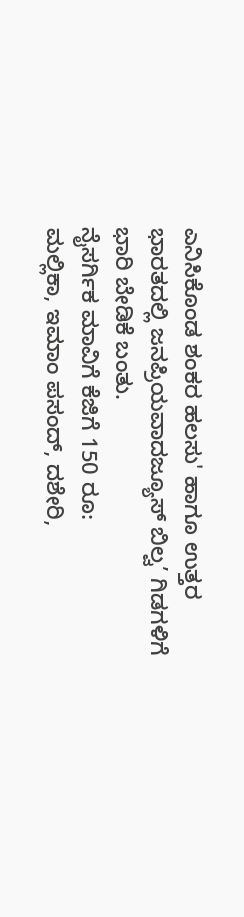ಎನಿಸಿಕೊಂಡ ಶಂಕರ ಹಲಸು' ಹಾಗೂ ಉತ್ತರ ಭಾರತದಲ್ಲಿ ಜನಪ್ರಿಯವಾದಜ್ಯೂಸ್ ಬಿಲ್ವ’ ಗಿಡಗಳಿಗೆ ಭಾರಿ ಬೇಡಿಕೆ ಬಂತು.
ನೈಸರ್ಗಿಕ ಮಾವಿಗೆ ಕೆಜಿಗೆ 150 ರೂ:
ಮಲ್ಲಿಕಾ, ಇಮಾಂ ಪಸಂದ್, ದಶೇರಿ,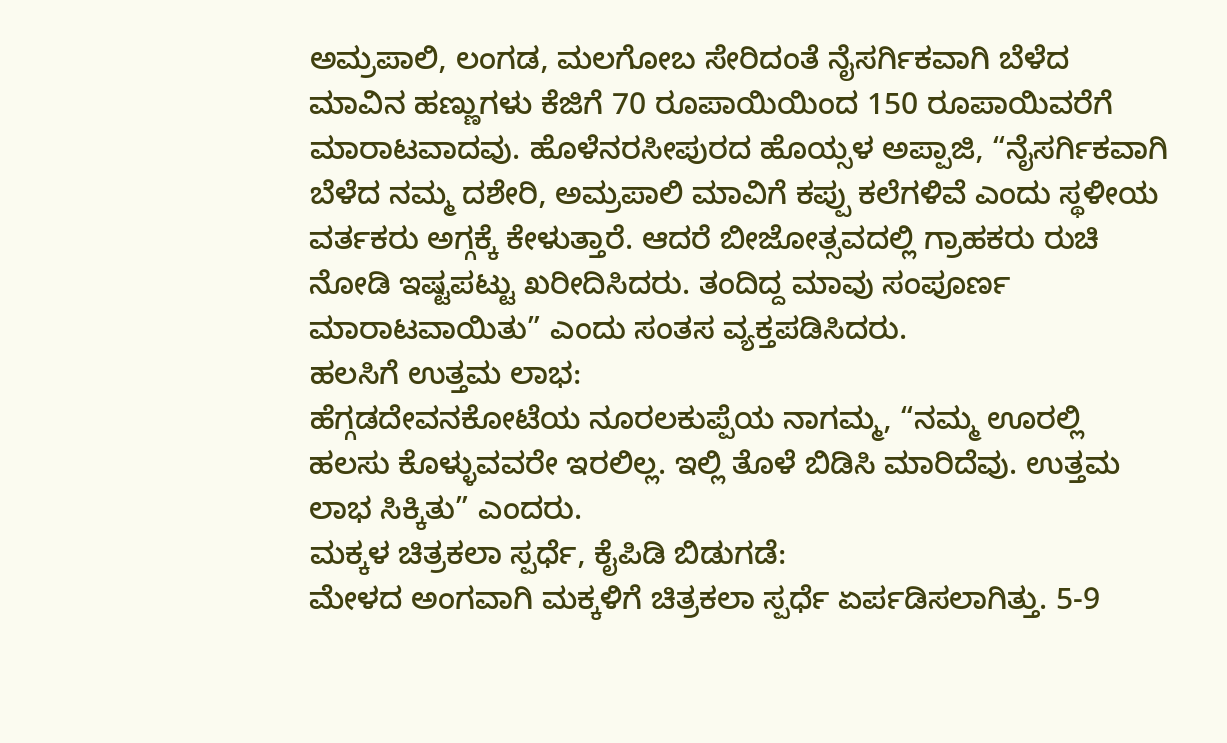ಅಮ್ರಪಾಲಿ, ಲಂಗಡ, ಮಲಗೋಬ ಸೇರಿದಂತೆ ನೈಸರ್ಗಿಕವಾಗಿ ಬೆಳೆದ ಮಾವಿನ ಹಣ್ಣುಗಳು ಕೆಜಿಗೆ 70 ರೂಪಾಯಿಯಿಂದ 150 ರೂಪಾಯಿವರೆಗೆ ಮಾರಾಟವಾದವು. ಹೊಳೆನರಸೀಪುರದ ಹೊಯ್ಸಳ ಅಪ್ಪಾಜಿ, “ನೈಸರ್ಗಿಕವಾಗಿ ಬೆಳೆದ ನಮ್ಮ ದಶೇರಿ, ಅಮ್ರಪಾಲಿ ಮಾವಿಗೆ ಕಪ್ಪು ಕಲೆಗಳಿವೆ ಎಂದು ಸ್ಥಳೀಯ ವರ್ತಕರು ಅಗ್ಗಕ್ಕೆ ಕೇಳುತ್ತಾರೆ. ಆದರೆ ಬೀಜೋತ್ಸವದಲ್ಲಿ ಗ್ರಾಹಕರು ರುಚಿ ನೋಡಿ ಇಷ್ಟಪಟ್ಟು ಖರೀದಿಸಿದರು. ತಂದಿದ್ದ ಮಾವು ಸಂಪೂರ್ಣ ಮಾರಾಟವಾಯಿತು” ಎಂದು ಸಂತಸ ವ್ಯಕ್ತಪಡಿಸಿದರು.
ಹಲಸಿಗೆ ಉತ್ತಮ ಲಾಭ:
ಹೆಗ್ಗಡದೇವನಕೋಟೆಯ ನೂರಲಕುಪ್ಪೆಯ ನಾಗಮ್ಮ, “ನಮ್ಮ ಊರಲ್ಲಿ ಹಲಸು ಕೊಳ್ಳುವವರೇ ಇರಲಿಲ್ಲ. ಇಲ್ಲಿ ತೊಳೆ ಬಿಡಿಸಿ ಮಾರಿದೆವು. ಉತ್ತಮ ಲಾಭ ಸಿಕ್ಕಿತು” ಎಂದರು.
ಮಕ್ಕಳ ಚಿತ್ರಕಲಾ ಸ್ಪರ್ಧೆ, ಕೈಪಿಡಿ ಬಿಡುಗಡೆ:
ಮೇಳದ ಅಂಗವಾಗಿ ಮಕ್ಕಳಿಗೆ ಚಿತ್ರಕಲಾ ಸ್ಪರ್ಧೆ ಏರ್ಪಡಿಸಲಾಗಿತ್ತು. 5-9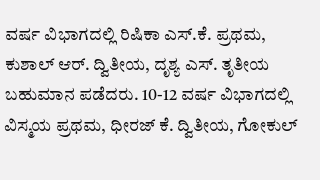ವರ್ಷ ವಿಭಾಗದಲ್ಲಿ ರಿಷಿಕಾ ಎಸ್.ಕೆ. ಪ್ರಥಮ, ಕುಶಾಲ್ ಆರ್. ದ್ವಿತೀಯ, ದೃಶ್ಯ ಎಸ್. ತೃತೀಯ ಬಹುಮಾನ ಪಡೆದರು. 10-12 ವರ್ಷ ವಿಭಾಗದಲ್ಲಿ ವಿಸ್ಮಯ ಪ್ರಥಮ, ಧೀರಜ್ ಕೆ. ದ್ವಿತೀಯ, ಗೋಕುಲ್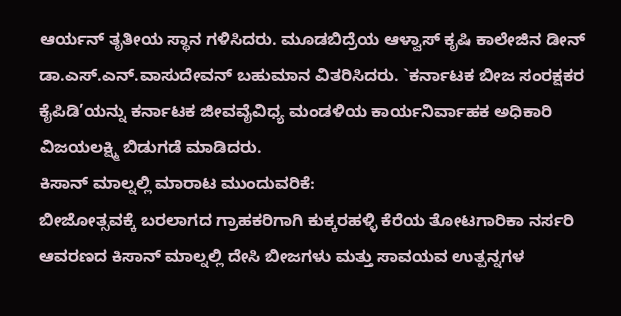ಆರ್ಯನ್ ತೃತೀಯ ಸ್ಥಾನ ಗಳಿಸಿದರು. ಮೂಡಬಿದ್ರೆಯ ಆಳ್ವಾಸ್ ಕೃಷಿ ಕಾಲೇಜಿನ ಡೀನ್ ಡಾ.ಎಸ್.ಎನ್.ವಾಸುದೇವನ್ ಬಹುಮಾನ ವಿತರಿಸಿದರು. `ಕರ್ನಾಟಕ ಬೀಜ ಸಂರಕ್ಷಕರ ಕೈಪಿಡಿ’ಯನ್ನು ಕರ್ನಾಟಕ ಜೀವವೈವಿಧ್ಯ ಮಂಡಳಿಯ ಕಾರ್ಯನಿರ್ವಾಹಕ ಅಧಿಕಾರಿ ವಿಜಯಲಕ್ಷ್ಮಿ ಬಿಡುಗಡೆ ಮಾಡಿದರು.
ಕಿಸಾನ್ ಮಾಲ್ನಲ್ಲಿ ಮಾರಾಟ ಮುಂದುವರಿಕೆ:
ಬೀಜೋತ್ಸವಕ್ಕೆ ಬರಲಾಗದ ಗ್ರಾಹಕರಿಗಾಗಿ ಕುಕ್ಕರಹಳ್ಳಿ ಕೆರೆಯ ತೋಟಗಾರಿಕಾ ನರ್ಸರಿ ಆವರಣದ ಕಿಸಾನ್ ಮಾಲ್ನಲ್ಲಿ ದೇಸಿ ಬೀಜಗಳು ಮತ್ತು ಸಾವಯವ ಉತ್ಪನ್ನಗಳ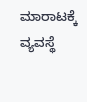ಮಾರಾಟಕ್ಕೆ ವ್ಯವಸ್ಥೆ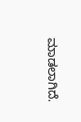ಮಾಡಲಾಗಿದೆ.